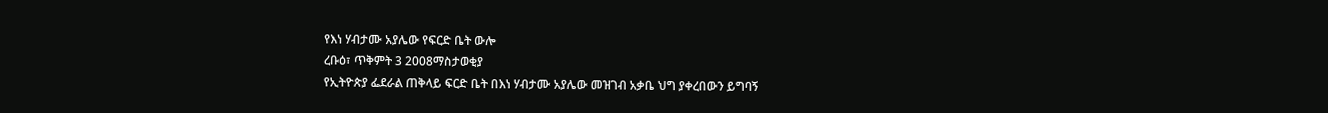የእነ ሃብታሙ አያሌው የፍርድ ቤት ውሎ
ረቡዕ፣ ጥቅምት 3 2008ማስታወቂያ
የኢትዮጵያ ፌደራል ጠቅላይ ፍርድ ቤት በእነ ሃብታሙ አያሌው መዝገብ አቃቤ ህግ ያቀረበውን ይግባኝ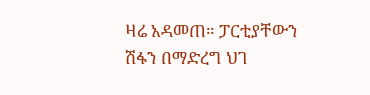ዛሬ አዳመጠ። ፓርቲያቸውን ሽፋን በማድረግ ህገ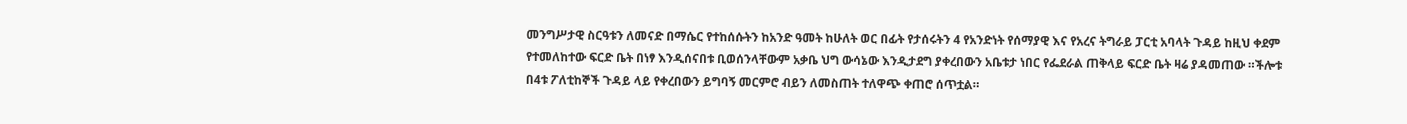መንግሥታዊ ስርዓቱን ለመናድ በማሴር የተከሰሱትን ከአንድ ዓመት ከሁለት ወር በፊት የታሰሩትን 4 የአንድነት የሰማያዊ እና የአረና ትግራይ ፓርቲ አባላት ጉዳይ ከዚህ ቀደም የተመለከተው ፍርድ ቤት በነፃ እንዲሰናበቱ ቢወሰንላቸውም አቃቤ ህግ ውሳኔው እንዲታደግ ያቀረበውን አቤቱታ ነበር የፌደራል ጠቅላይ ፍርድ ቤት ዛሬ ያዳመጠው ።ችሎቱ በ4ቱ ፖለቲከኞች ጉዳይ ላይ የቀረበውን ይግባኝ መርምሮ ብይን ለመስጠት ተለዋጭ ቀጠሮ ሰጥቷል።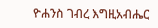ዮሐንስ ገብረ እግዚአብሔር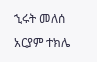ኂሩት መለሰ
አርያም ተክሌ